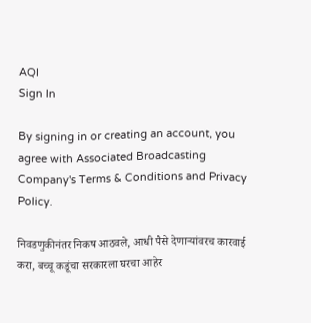AQI
Sign In

By signing in or creating an account, you agree with Associated Broadcasting Company's Terms & Conditions and Privacy Policy.

निवडणुकीनंतर निकष आठवले, आधी पैसे देणाऱ्यांवरच कारवाई करा, बच्चू कडूंचा सरकारला घरचा आहेर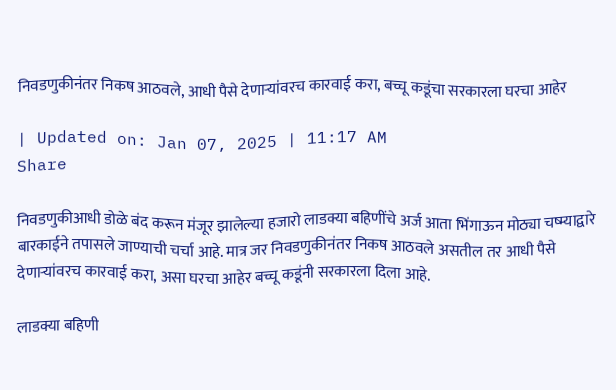निवडणुकीनंतर निकष आठवले, आधी पैसे देणाऱ्यांवरच कारवाई करा, बच्चू कडूंचा सरकारला घरचा आहेर

| Updated on: Jan 07, 2025 | 11:17 AM
Share

निवडणुकीआधी डोळे बंद करून मंजूर झालेल्या हजारो लाडक्या बहिणींचे अर्ज आता भिंगाऊन मोठ्या चष्म्याद्वारे बारकाईने तपासले जाण्याची चर्चा आहे. मात्र जर निवडणुकीनंतर निकष आठवले असतील तर आधी पैसे देणाऱ्यांवरच कारवाई करा, असा घरचा आहेर बच्चू कडूंनी सरकारला दिला आहे.

लाडक्या बहिणी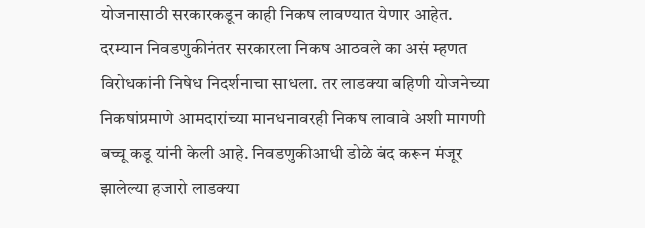योजनासाठी सरकारकडून काही निकष लावण्यात येणार आहेत. दरम्यान निवडणुकीनंतर सरकारला निकष आठवले का असं म्हणत विरोधकांनी निषेध निदर्शनाचा साधला. तर लाडक्या बहिणी योजनेच्या निकषांप्रमाणे आमदारांच्या मानधनावरही निकष लावावे अशी मागणी बच्चू कडू यांनी केली आहे. निवडणुकीआधी डोळे बंद करून मंजूर झालेल्या हजारो लाडक्या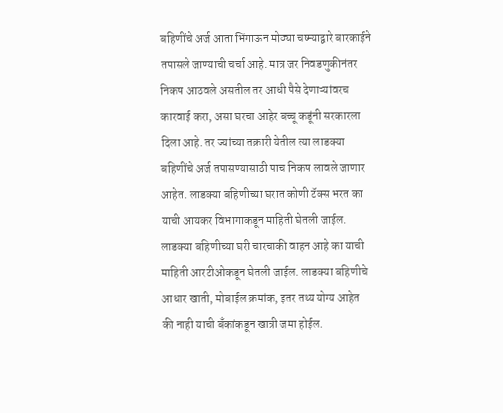बहिणींचे अर्ज आता भिंगाऊन मोठ्या चष्म्याद्वारे बारकाईने तपासले जाण्याची चर्चा आहे. मात्र जर निवडणुकीनंतर निकष आठवले असतील तर आधी पैसे देणाऱ्यांवरच कारवाई करा, असा घरचा आहेर बच्चू कडूंनी सरकारला दिला आहे. तर ज्यांच्या तक्रारी येतील त्या लाडक्या बहिणींचे अर्ज तपासण्यासाठी पाच निकष लावले जाणार आहेत. लाडक्या बहिणीच्या घरात कोणी टॅक्स भरत का याची आयकर विभागाकडून माहिती घेतली जाईल. लाडक्या बहिणीच्या घरी चारचाकी वाहन आहे का याची माहिती आरटीओकडून घेतली जाईल. लाडक्या बहिणीचे आधार खाती, मोबाईल क्रमांक, इतर तथ्य योग्य आहेत की नाही याची बँकांकडून खात्री जमा होईल.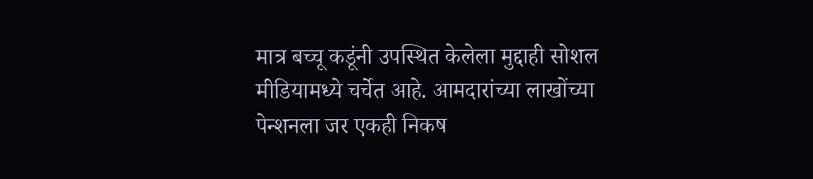मात्र बच्चू कडूंनी उपस्थित केलेला मुद्दाही सोशल मीडियामध्ये चर्चेत आहे. आमदारांच्या लाखोंच्या पेन्शनला जर एकही निकष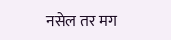नसेल तर मग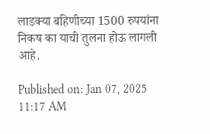लाडक्या बहिणीच्या 1500 रुपयांना निकष का याची तुलना होऊ लागली आहे.

Published on: Jan 07, 2025 11:17 AM